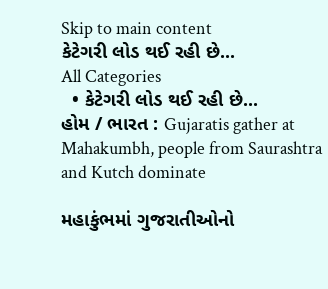Skip to main content
કેટેગરી લોડ થઈ રહી છે...
All Categories
  • કેટેગરી લોડ થઈ રહી છે...
હોમ / ભારત : Gujaratis gather at Mahakumbh, people from Saurashtra and Kutch dominate

મહાકુંભમાં ગુજરાતીઓનો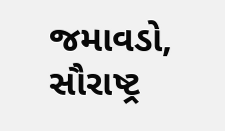જમાવડો, સૌરાષ્ટ્ર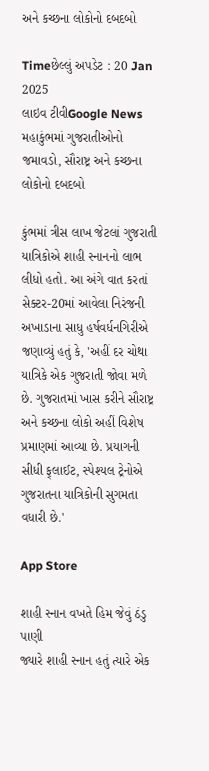અને કચ્છના લોકોનો દબદબો

Timeછેલ્લું અપડેટ : 20 Jan 2025
લાઇવ ટીવીGoogle News
મહાકુંભમાં ગુજરાતીઓનો જમાવડો, સૌરાષ્ટ્ર અને કચ્છના લોકોનો દબદબો

કુંભમાં ત્રીસ લાખ જેટલાં ગુજરાતી યાત્રિકોએ શાહી સ્નાનનો લાભ લીધો હતો. આ અંગે વાત કરતાં સેક્ટર-20માં આવેલા નિરંજની અખાડાના સાધુ હર્ષવર્ધનગિરીએ જણાવ્યું હતું કે, 'અહીં દર ચોથા યાત્રિકે એક ગુજરાતી જોવા મળે છે. ગુજરાતમાં ખાસ કરીને સૌરાષ્ટ્ર અને કચ્છના લોકો અહીં વિશેષ પ્રમાણમાં આવ્યા છે. પ્રયાગની સીધી ફ્‌લાઈટ, સ્પેશ્યલ ટ્રેનોએ ગુજરાતના યાત્રિકોની સુગમતા વધારી છે.'

App Store

શાહી સ્નાન વખતે હિમ જેવું ઠંડુ પાણી
જ્યારે શાહી સ્નાન હતું ત્યારે એક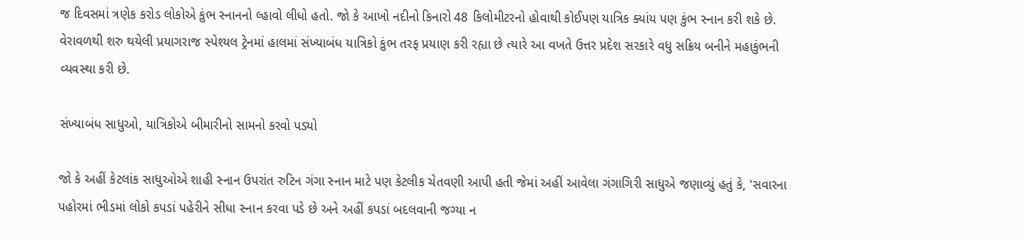જ દિવસમાં ત્રણેક કરોડ લોકોએ કુંભ સ્નાનનો લ્હાવો લીધો હતો. જો કે આખો નદીનો કિનારો 48 કિલોમીટરનો હોવાથી કોઈપણ યાત્રિક ક્યાંય પણ કુંભ સ્નાન કરી શકે છે. વેરાવળથી શરુ થયેલી પ્રયાગરાજ સ્પેશ્યલ ટ્રેનમાં હાલમાં સંખ્યાબંધ યાત્રિકો કુંભ તરફ પ્રયાણ કરી રહ્યા છે ત્યારે આ વખતે ઉત્તર પ્રદેશ સરકારે વધુ સક્રિય બનીને મહાકુંભની વ્યવસ્થા કરી છે.

સંખ્યાબંધ સાધુઓ, યાત્રિકોએ બીમારીનો સામનો કરવો પડ્યો

જો કે અહીં કેટલાંક સાધુઓએ શાહી સ્નાન ઉપરાંત રુટિન ગંગા સ્નાન માટે પણ કેટલીક ચેતવણી આપી હતી જેમાં અહીં આવેલા ગંગાગિરી સાધુએ જણાવ્યું હતું કે, 'સવારના પહોરમાં ભીડમાં લોકો કપડાં પહેરીને સીધા સ્નાન કરવા પડે છે અને અહીં કપડાં બદલવાની જગ્યા ન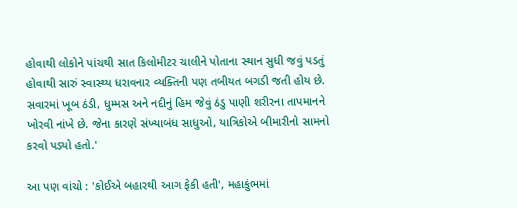હોવાથી લોકોને પાંચથી સાત કિલોમીટર ચાલીને પોતાના સ્થાન સુધી જવું પડતું હોવાથી સારું સ્વાસ્થ્ય ધરાવનાર વ્યક્તિની પણ તબીયત બગડી જતી હોય છે. સવારમાં ખૂબ ઠંડી, ધુમ્મસ અને નદીનું હિમ જેવું ઠંડુ પાણી શરીરના તાપમાનને ખોરવી નાંખે છે. જેના કારણે સંખ્યાબંધ સાધુઓ, યાત્રિકોએ બીમારીનો સામનો કરવો પડ્યો હતો.'

આ પણ વાંચો : 'કોઈએ બહારથી આગ ફેકી હતી', મહાકુંભમાં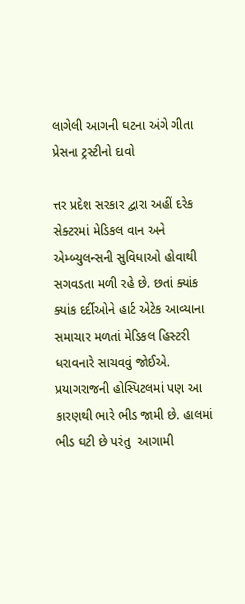લાગેલી આગની ઘટના અંગે ગીતા પ્રેસના ટ્રસ્ટીનો દાવો

ત્તર પ્રદેશ સરકાર દ્વારા અહીં દરેક સેક્ટરમાં મેડિકલ વાન અને એમ્બ્યુલન્સની સુવિધાઓ હોવાથી સગવડતા મળી રહે છે. છતાં ક્યાંક ક્યાંક દર્દીઓને હાર્ટ એટેક આવ્યાના સમાચાર મળતાં મેડિકલ હિસ્ટરી ધરાવનારે સાચવવું જોઈએ. પ્રયાગરાજની હોસ્પિટલમાં પણ આ કારણથી ભારે ભીડ જામી છે. હાલમાં ભીડ ઘટી છે પરંતુ  આગામી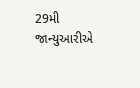29મી જાન્યુઆરીએ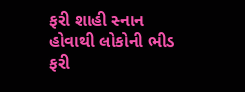ફરી શાહી સ્નાન હોવાથી લોકોની ભીડ ફરી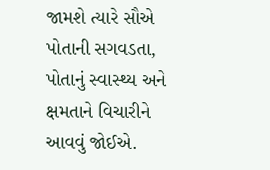જામશે ત્યારે સૌએ પોતાની સગવડતા, પોતાનું સ્વાસ્થ્ય અને ક્ષમતાને વિચારીને આવવું જોઈએ.